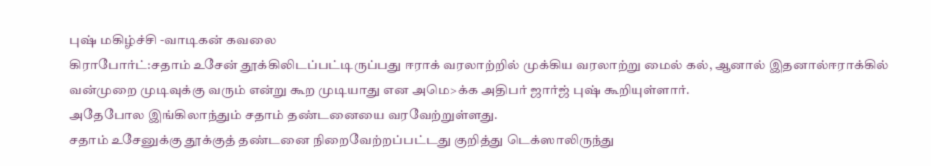புஷ் மகிழ்ச்சி -வாடிகன் கவலை
கிராபோர்ட்:சதாம் உசேன் தூக்கிலிடப்பட்டிருப்பது ஈராக் வரலாற்றில் முக்கிய வரலாற்று மைல் கல், ஆனால் இதனால்ஈராக்கில் வன்முறை முடிவுக்கு வரும் என்று கூற முடியாது என அமெ>க்க அதிபர் ஜார்ஜ் புஷ் கூறியுள்ளார்.
அதேபோல இங்கிலாந்தும் சதாம் தண்டனையை வரவேற்றுள்ளது.
சதாம் உசேனுக்கு தூக்குத் தண்டனை நிறைவேற்றப்பட்டது குறித்து டெக்ஸாலிருந்து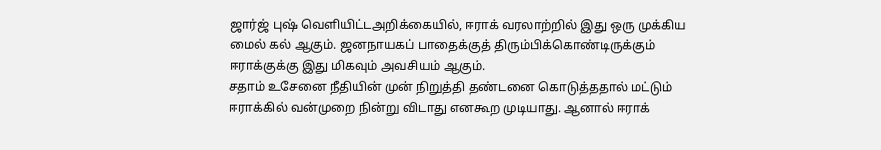ஜார்ஜ் புஷ் வெளியிட்டஅறிக்கையில், ஈராக் வரலாற்றில் இது ஒரு முக்கிய மைல் கல் ஆகும். ஜனநாயகப் பாதைக்குத் திரும்பிக்கொண்டிருக்கும் ஈராக்குக்கு இது மிகவும் அவசியம் ஆகும்.
சதாம் உசேனை நீதியின் முன் நிறுத்தி தண்டனை கொடுத்ததால் மட்டும் ஈராக்கில் வன்முறை நின்று விடாது எனகூற முடியாது. ஆனால் ஈராக்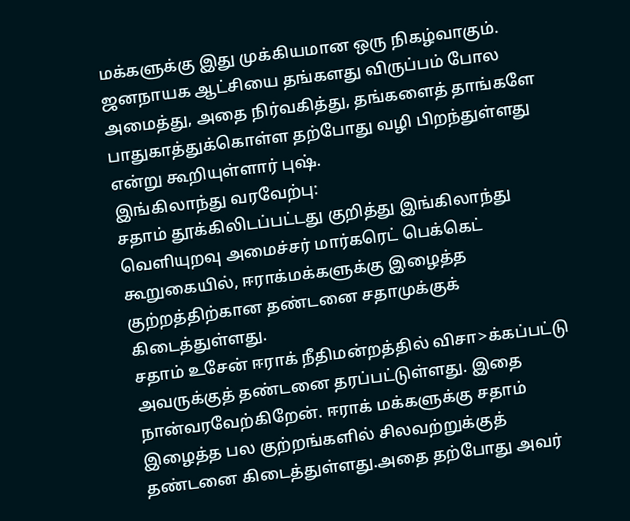மக்களுக்கு இது முக்கியமான ஒரு நிகழ்வாகும்.
ஜனநாயக ஆட்சியை தங்களது விருப்பம் போல அமைத்து, அதை நிர்வகித்து, தங்களைத் தாங்களே பாதுகாத்துக்கொள்ள தற்போது வழி பிறந்துள்ளது என்று கூறியுள்ளார் புஷ்.
இங்கிலாந்து வரவேற்பு:
சதாம் தூக்கிலிடப்பட்டது குறித்து இங்கிலாந்து வெளியுறவு அமைச்சர் மார்கரெட் பெக்கெட் கூறுகையில், ஈராக்மக்களுக்கு இழைத்த குற்றத்திற்கான தண்டனை சதாமுக்குக் கிடைத்துள்ளது.
சதாம் உசேன் ஈராக் நீதிமன்றத்தில் விசா>க்கப்பட்டு அவருக்குத் தண்டனை தரப்பட்டுள்ளது. இதை நான்வரவேற்கிறேன். ஈராக் மக்களுக்கு சதாம் இழைத்த பல குற்றங்களில் சிலவற்றுக்குத் தண்டனை கிடைத்துள்ளது.அதை தற்போது அவர்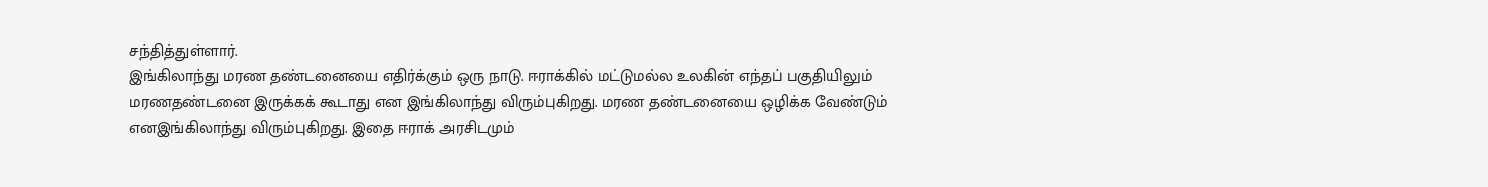சந்தித்துள்ளார்.
இங்கிலாந்து மரண தண்டனையை எதிர்க்கும் ஒரு நாடு. ஈராக்கில் மட்டுமல்ல உலகின் எந்தப் பகுதியிலும் மரணதண்டனை இருக்கக் கூடாது என இங்கிலாந்து விரும்புகிறது. மரண தண்டனையை ஒழிக்க வேண்டும் எனஇங்கிலாந்து விரும்புகிறது. இதை ஈராக் அரசிடமும்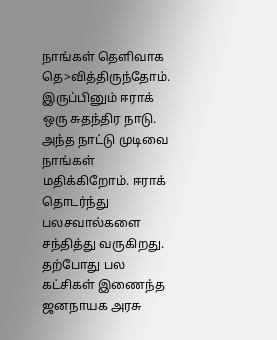நாங்கள் தெளிவாக தெ>வித்திருந்தோம்.
இருப்பினும் ஈராக் ஒரு சுதந்திர நாடு. அந்த நாட்டு முடிவை நாங்கள் மதிக்கிறோம். ஈராக் தொடர்ந்து பலசவால்களை சந்தித்து வருகிறது. தற்போது பல கட்சிகள் இணைந்த ஜனநாயக அரசு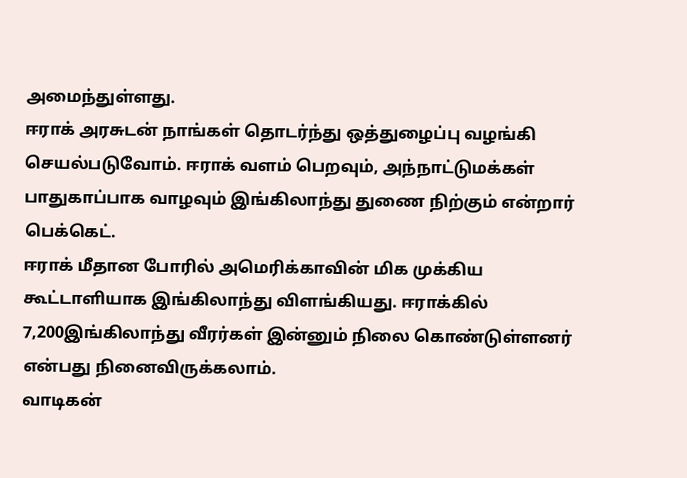அமைந்துள்ளது.
ஈராக் அரசுடன் நாங்கள் தொடர்ந்து ஒத்துழைப்பு வழங்கி செயல்படுவோம். ஈராக் வளம் பெறவும், அந்நாட்டுமக்கள் பாதுகாப்பாக வாழவும் இங்கிலாந்து துணை நிற்கும் என்றார் பெக்கெட்.
ஈராக் மீதான போரில் அமெரிக்காவின் மிக முக்கிய கூட்டாளியாக இங்கிலாந்து விளங்கியது. ஈராக்கில் 7,200இங்கிலாந்து வீரர்கள் இன்னும் நிலை கொண்டுள்ளனர் என்பது நினைவிருக்கலாம்.
வாடிகன்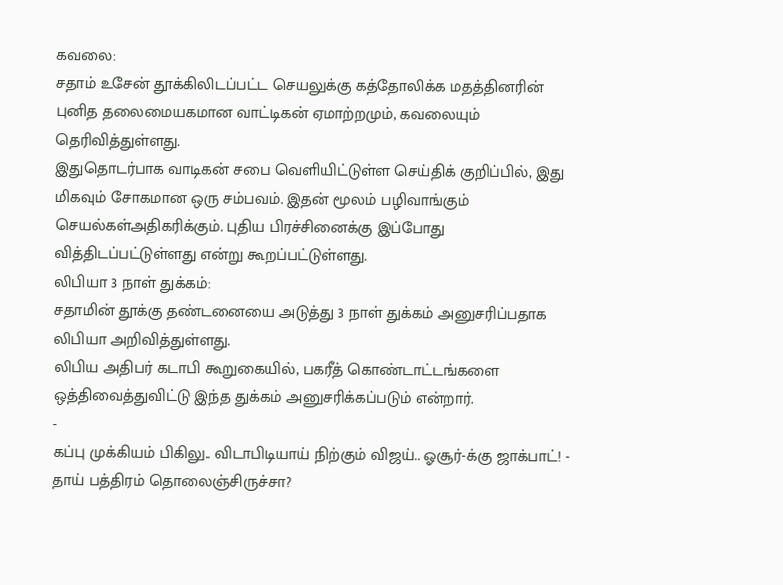கவலை:
சதாம் உசேன் தூக்கிலிடப்பட்ட செயலுக்கு கத்தோலிக்க மதத்தினரின் புனித தலைமையகமான வாட்டிகன் ஏமாற்றமும், கவலையும் தெரிவித்துள்ளது.
இதுதொடர்பாக வாடிகன் சபை வெளியிட்டுள்ள செய்திக் குறிப்பில், இது மிகவும் சோகமான ஒரு சம்பவம். இதன் மூலம் பழிவாங்கும் செயல்கள்அதிகரிக்கும். புதிய பிரச்சினைக்கு இப்போது வித்திடப்பட்டுள்ளது என்று கூறப்பட்டுள்ளது.
லிபியா 3 நாள் துக்கம்:
சதாமின் தூக்கு தண்டனையை அடுத்து 3 நாள் துக்கம் அனுசரிப்பதாக லிபியா அறிவித்துள்ளது.
லிபிய அதிபர் கடாபி கூறுகையில், பகரீத் கொண்டாட்டங்களை ஒத்திவைத்துவிட்டு இந்த துக்கம் அனுசரிக்கப்படும் என்றார்.
-
கப்பு முக்கியம் பிகிலு.. விடாபிடியாய் நிற்கும் விஜய்.. ஓசூர்-க்கு ஜாக்பாட்! -
தாய் பத்திரம் தொலைஞ்சிருச்சா?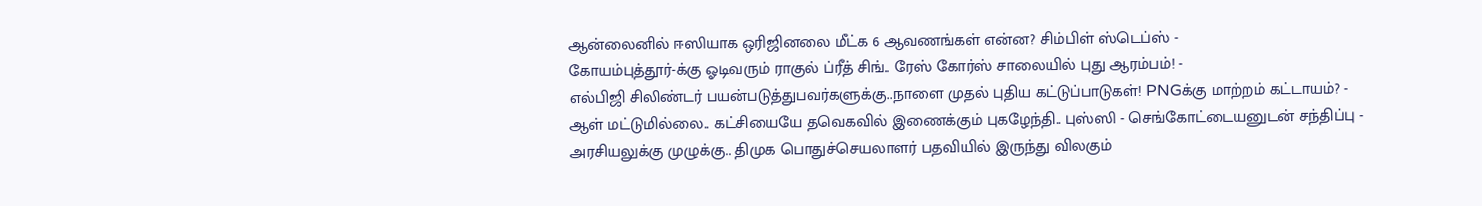ஆன்லைனில் ஈஸியாக ஒரிஜினலை மீட்க 6 ஆவணங்கள் என்ன? சிம்பிள் ஸ்டெப்ஸ் -
கோயம்புத்தூர்-க்கு ஓடிவரும் ராகுல் ப்ரீத் சிங்.. ரேஸ் கோர்ஸ் சாலையில் புது ஆரம்பம்! -
எல்பிஜி சிலிண்டர் பயன்படுத்துபவர்களுக்கு..நாளை முதல் புதிய கட்டுப்பாடுகள்! PNGக்கு மாற்றம் கட்டாயம்? -
ஆள் மட்டுமில்லை.. கட்சியையே தவெகவில் இணைக்கும் புகழேந்தி.. புஸ்ஸி - செங்கோட்டையனுடன் சந்திப்பு -
அரசியலுக்கு முழுக்கு.. திமுக பொதுச்செயலாளர் பதவியில் இருந்து விலகும்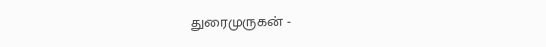துரைமுருகன் -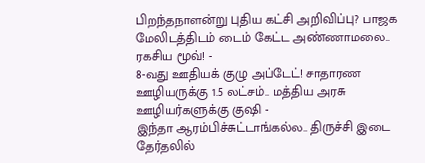பிறந்தநாளன்று புதிய கட்சி அறிவிப்பு? பாஜக மேலிடத்திடம் டைம் கேட்ட அண்ணாமலை.. ரகசிய மூவ்! -
8-வது ஊதியக் குழு அப்டேட்! சாதாரண ஊழியருக்கு 1.5 லட்சம்.. மத்திய அரசு ஊழியர்களுக்கு குஷி -
இந்தா ஆரம்பிச்சுட்டாங்கல்ல.. திருச்சி இடை தேர்தலில்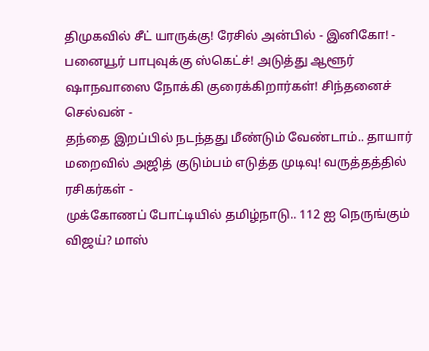திமுகவில் சீட் யாருக்கு! ரேசில் அன்பில் - இனிகோ! -
பனையூர் பாபுவுக்கு ஸ்கெட்ச்! அடுத்து ஆளூர் ஷாநவாஸை நோக்கி குரைக்கிறார்கள்! சிந்தனைச் செல்வன் -
தந்தை இறப்பில் நடந்தது மீண்டும் வேண்டாம்.. தாயார் மறைவில் அஜித் குடும்பம் எடுத்த முடிவு! வருத்தத்தில் ரசிகர்கள் -
முக்கோணப் போட்டியில் தமிழ்நாடு.. 112 ஐ நெருங்கும் விஜய்? மாஸ்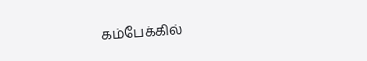கம்பேக்கில்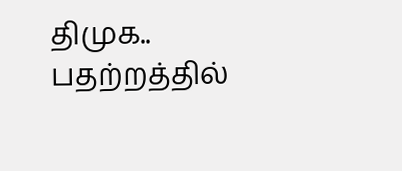திமுக.. பதற்றத்தில்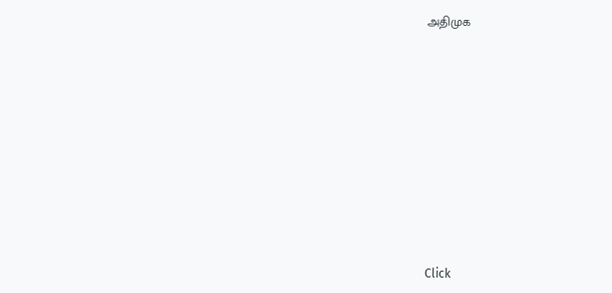அதிமுக












Click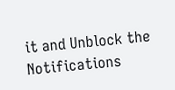it and Unblock the Notifications